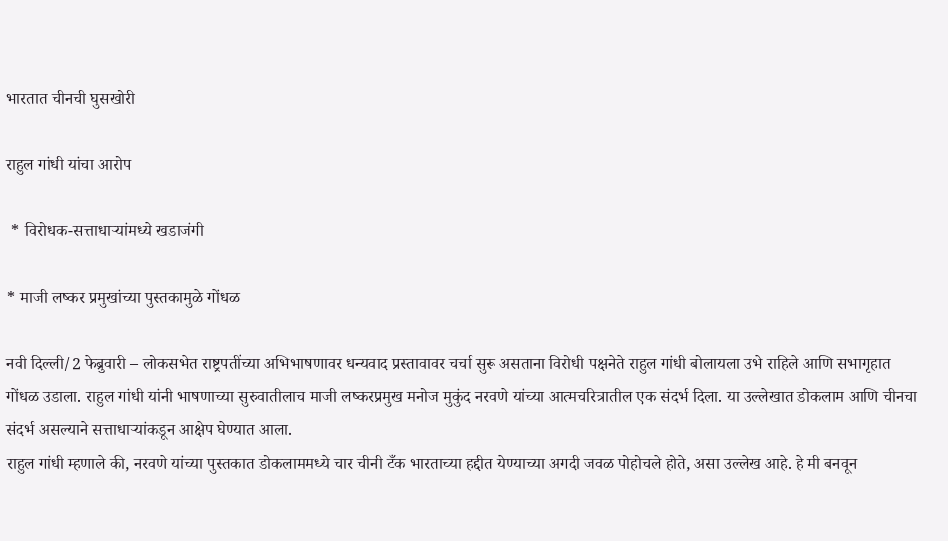भारतात चीनची घुसखोरी

राहुल गांधी यांचा आरोप

 * विरोधक-सत्ताधार्‍यांमध्ये खडाजंगी

* माजी लष्कर प्रमुखांच्या पुस्तकामुळे गोंधळ

नवी दिल्ली/2 फेब्रुवारी – लोकसभेत राष्ट्रपतींच्या अभिभाषणावर धन्यवाद प्रस्तावावर चर्चा सुरू असताना विरोधी पक्षनेते राहुल गांधी बोलायला उभे राहिले आणि सभागृहात गोंधळ उडाला. राहुल गांधी यांनी भाषणाच्या सुरुवातीलाच माजी लष्करप्रमुख मनोज मुकुंद नरवणे यांच्या आत्मचरित्रातील एक संदर्भ दिला. या उल्लेखात डोकलाम आणि चीनचा संदर्भ असल्याने सत्ताधार्‍यांकडून आक्षेप घेण्यात आला.
राहुल गांधी म्हणाले की, नरवणे यांच्या पुस्तकात डोकलाममध्ये चार चीनी टँक भारताच्या हद्दीत येण्याच्या अगदी जवळ पोहोचले होते, असा उल्लेख आहे. हे मी बनवून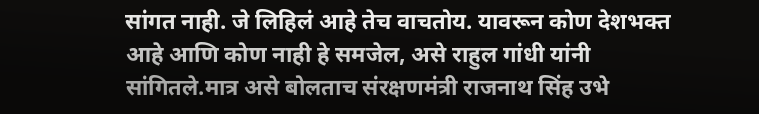सांगत नाही. जे लिहिलं आहे तेच वाचतोय. यावरून कोण देशभक्त आहे आणि कोण नाही हे समजेल, असे राहुल गांधी यांनी सांगितले.मात्र असे बोलताच संरक्षणमंत्री राजनाथ सिंह उभे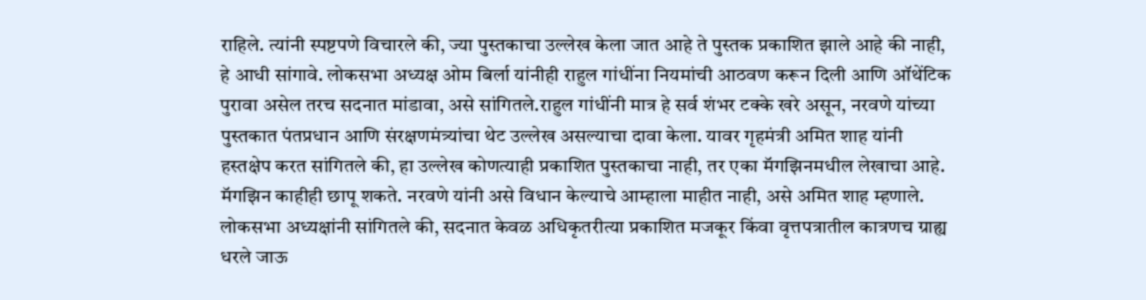राहिले. त्यांनी स्पष्टपणे विचारले की, ज्या पुस्तकाचा उल्लेख केला जात आहे ते पुस्तक प्रकाशित झाले आहे की नाही, हे आधी सांगावे. लोकसभा अध्यक्ष ओम बिर्ला यांनीही राहुल गांधींना नियमांची आठवण करून दिली आणि ऑथेंटिक पुरावा असेल तरच सदनात मांडावा, असे सांगितले.राहुल गांधींनी मात्र हे सर्व शंभर टक्के खरे असून, नरवणे यांच्या पुस्तकात पंतप्रधान आणि संरक्षणमंत्र्यांचा थेट उल्लेख असल्याचा दावा केला. यावर गृहमंत्री अमित शाह यांनी हस्तक्षेप करत सांगितले की, हा उल्लेख कोणत्याही प्रकाशित पुस्तकाचा नाही, तर एका मॅगझिनमधील लेखाचा आहे. मॅगझिन काहीही छापू शकते. नरवणे यांनी असे विधान केल्याचे आम्हाला माहीत नाही, असे अमित शाह म्हणाले. लोकसभा अध्यक्षांनी सांगितले की, सदनात केवळ अधिकृतरीत्या प्रकाशित मजकूर किंवा वृत्तपत्रातील कात्रणच ग्राह्य धरले जाऊ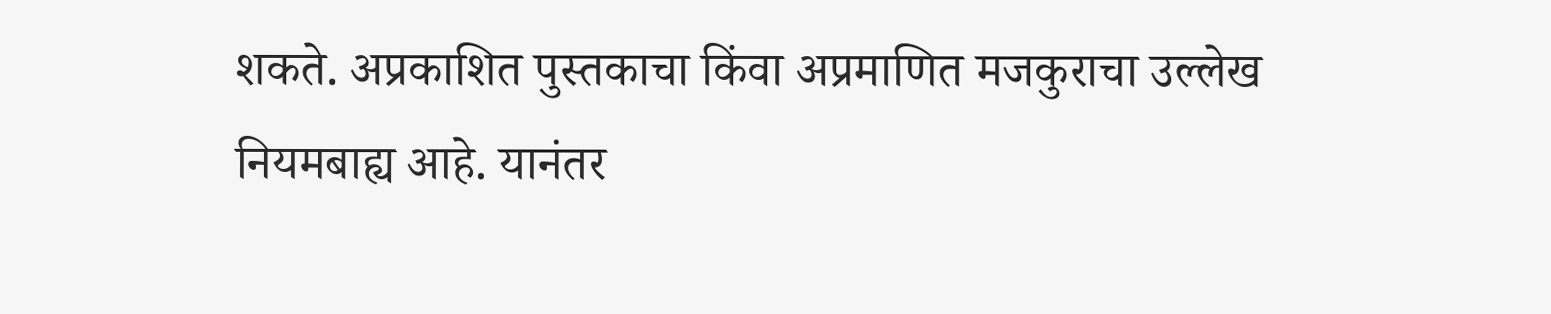शकते. अप्रकाशित पुस्तकाचा किंवा अप्रमाणित मजकुराचा उल्लेख नियमबाह्य आहे. यानंतर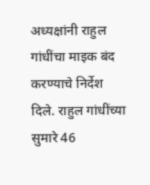अध्यक्षांनी राहुल गांधींचा माइक बंद करण्याचे निर्देश दिले. राहुल गांधींच्या सुमारे 46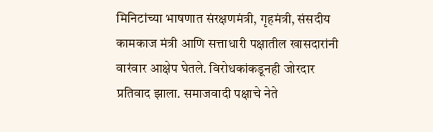मिनिटांच्या भाषणात संरक्षणमंत्री, गृहमंत्री, संसदीय कामकाज मंत्री आणि सत्ताधारी पक्षातील खासदारांनी वारंवार आक्षेप घेतले. विरोधकांकडूनही जोरदार प्रतिवाद झाला. समाजवादी पक्षाचे नेते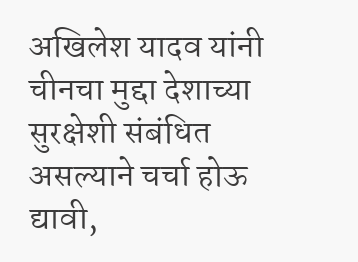अखिलेश यादव यांनी चीनचा मुद्दा देशाच्या सुरक्षेशी संबंधित असल्याने चर्चा होऊ द्यावी,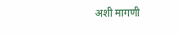अशी मागणी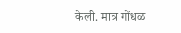केली. मात्र गोंधळ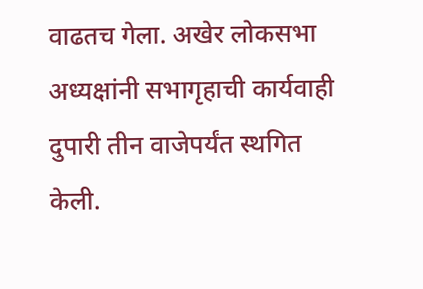वाढतच गेला. अखेर लोकसभा अध्यक्षांनी सभागृहाची कार्यवाही दुपारी तीन वाजेपर्यंत स्थगित केली.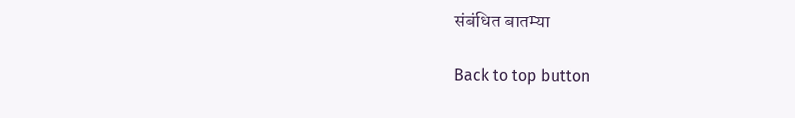संबंधित बातम्या

Back to top button